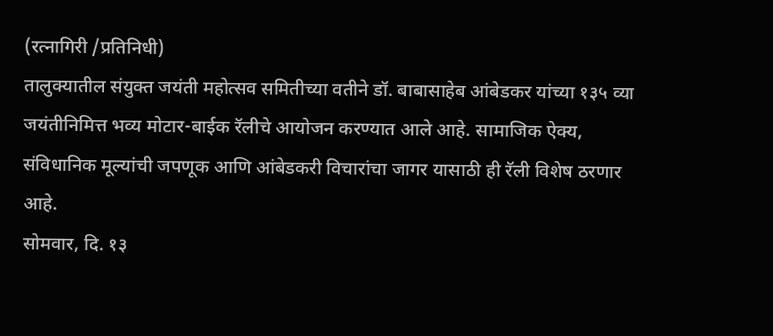(रत्नागिरी /प्रतिनिधी)
तालुक्यातील संयुक्त जयंती महोत्सव समितीच्या वतीने डॉ. बाबासाहेब आंबेडकर यांच्या १३५ व्या जयंतीनिमित्त भव्य मोटार-बाईक रॅलीचे आयोजन करण्यात आले आहे. सामाजिक ऐक्य, संविधानिक मूल्यांची जपणूक आणि आंबेडकरी विचारांचा जागर यासाठी ही रॅली विशेष ठरणार आहे.
सोमवार, दि. १३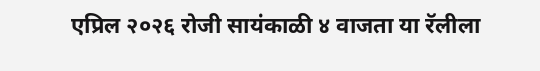एप्रिल २०२६ रोजी सायंकाळी ४ वाजता या रॅलीला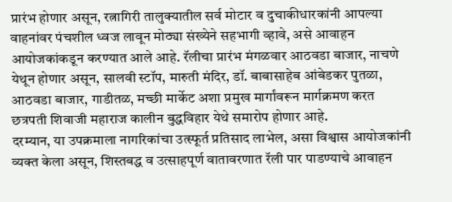प्रारंभ होणार असून, रत्नागिरी तालुक्यातील सर्व मोटार व दुचाकीधारकांनी आपल्या वाहनांवर पंचशील ध्वज लावून मोठ्या संख्येने सहभागी व्हावे, असे आवाहन आयोजकांकडून करण्यात आले आहे. रॅलीचा प्रारंभ मंगळवार आठवडा बाजार, नाचणे येथून होणार असून, सालवी स्टॉप, मारुती मंदिर, डॉ. बाबासाहेब आंबेडकर पुतळा, आठवडा बाजार, गाडीतळ, मच्छी मार्केट अशा प्रमुख मार्गांवरून मार्गक्रमण करत छत्रपती शिवाजी महाराज कालीन बुद्धविहार येथे समारोप होणार आहे.
दरम्यान, या उपक्रमाला नागरिकांचा उत्स्फूर्त प्रतिसाद लाभेल, असा विश्वास आयोजकांनी व्यक्त केला असून, शिस्तबद्ध व उत्साहपूर्ण वातावरणात रॅली पार पाडण्याचे आवाहन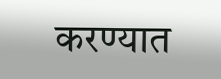करण्यात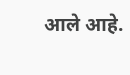आले आहे.